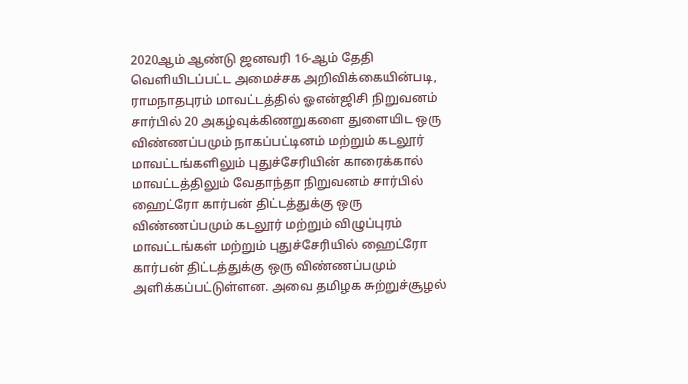2020ஆம் ஆண்டு ஜனவரி 16-ஆம் தேதி வெளியிடப்பட்ட அமைச்சக அறிவிக்கையின்படி, ராமநாதபுரம் மாவட்டத்தில் ஓஎன்ஜிசி நிறுவனம் சார்பில் 20 அகழ்வுக்கிணறுகளை துளையிட ஒரு விண்ணப்பமும் நாகப்பட்டினம் மற்றும் கடலூர் மாவட்டங்களிலும் புதுச்சேரியின் காரைக்கால் மாவட்டத்திலும் வேதாந்தா நிறுவனம் சார்பில் ஹைட்ரோ கார்பன் திட்டத்துக்கு ஒரு விண்ணப்பமும் கடலூர் மற்றும் விழுப்புரம் மாவட்டங்கள் மற்றும் புதுச்சேரியில் ஹைட்ரோ கார்பன் திட்டத்துக்கு ஒரு விண்ணப்பமும் அளிக்கப்பட்டுள்ளன. அவை தமிழக சுற்றுச்சூழல்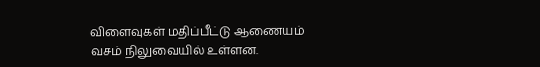விளைவுகள் மதிப்பீட்டு ஆணையம் வசம் நிலுவையில் உள்ளன.